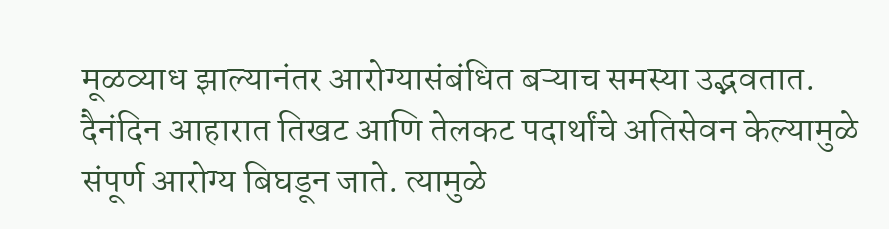मूळव्याध झाल्यानंतर आरोग्यासंबंधित बऱ्याच समस्या उद्भवतात. दैनंदिन आहारात तिखट आणि तेलकट पदार्थांचे अतिसेवन केल्यामुळे संपूर्ण आरोग्य बिघडून जाते. त्यामुळे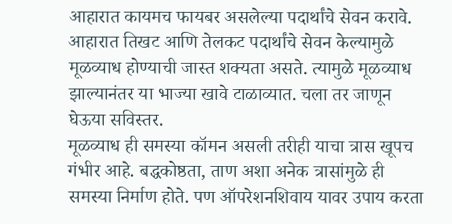आहारात कायमच फायबर असलेल्या पदार्थांचे सेवन करावे.
आहारात तिखट आणि तेलकट पदार्थांचे सेवन केल्यामुळे मूळव्याध होण्याची जास्त शक्यता असते. त्यामुळे मूळव्याध झाल्यानंतर या भाज्या खावे टाळाव्यात. चला तर जाणून घेऊया सविस्तर.
मूळव्याध ही समस्या कॉमन असली तरीही याचा त्रास खूपच गंभीर आहे. बद्धकोष्ठता, ताण अशा अनेक त्रासांमुळे ही समस्या निर्माण होते. पण ऑपरेशनशिवाय यावर उपाय करता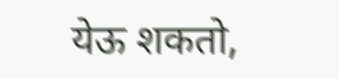येऊ शकतो,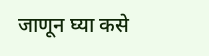जाणून घ्या कसे